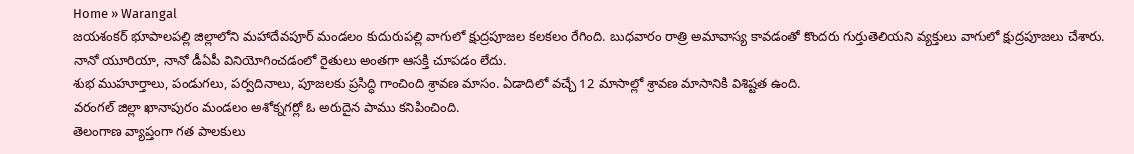Home » Warangal
జయశంకర్ భూపాలపల్లి జిల్లాలోని మహాదేవపూర్ మండలం కుదురుపల్లి వాగులో క్షుద్రపూజల కలకలం రేగింది. బుధవారం రాత్రి అమావాస్య కావడంతో కొందరు గుర్తుతెలియని వ్యక్తులు వాగులో క్షుద్రపూజలు చేశారు.
నానో యూరియా, నానో డీఏపీ వినియోగించడంలో రైతులు అంతగా ఆసక్తి చూపడం లేదు.
శుభ ముహూర్తాలు, పండుగలు, పర్వదినాలు, పూజలకు ప్రసిద్ధి గాంచింది శ్రావణ మాసం. ఏడాదిలో వచ్చే 12 మాసాల్లో శ్రావణ మాసానికి విశిష్టత ఉంది.
వరంగల్ జిల్లా ఖానాపురం మండలం అశోక్నగర్లో ఓ అరుదైన పాము కనిపించింది.
తెలంగాణ వ్యాప్తంగా గత పాలకులు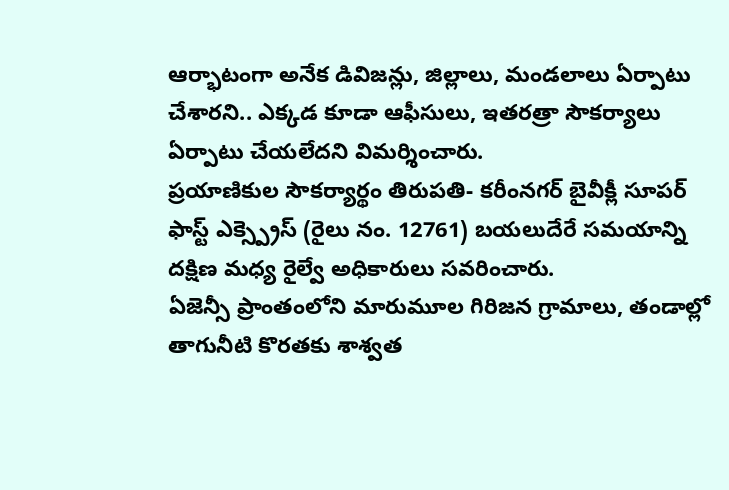ఆర్భాటంగా అనేక డివిజన్లు, జిల్లాలు, మండలాలు ఏర్పాటు చేశారని.. ఎక్కడ కూడా ఆఫీసులు, ఇతరత్రా సౌకర్యాలు ఏర్పాటు చేయలేదని విమర్శించారు.
ప్రయాణికుల సౌకర్యార్థం తిరుపతి- కరీంనగర్ బైవీక్లీ సూపర్ ఫాస్ట్ ఎక్స్ప్రెస్ (రైలు నం. 12761) బయలుదేరే సమయాన్ని దక్షిణ మధ్య రైల్వే అధికారులు సవరించారు.
ఏజెన్సీ ప్రాంతంలోని మారుమూల గిరిజన గ్రామాలు, తండాల్లో తాగునీటి కొరతకు శాశ్వత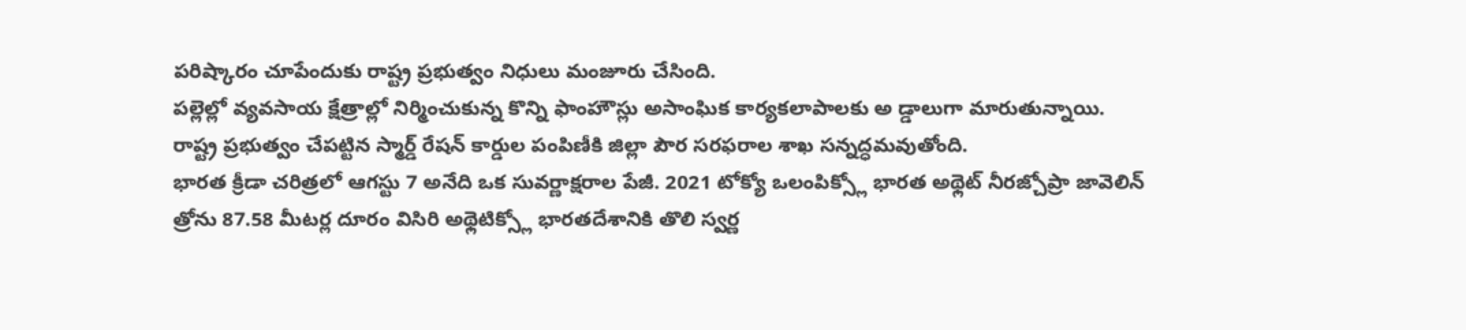పరిష్కారం చూపేందుకు రాష్ట్ర ప్రభుత్వం నిధులు మంజూరు చేసింది.
పల్లెల్లో వ్యవసాయ క్షేత్రాల్లో నిర్మించుకున్న కొన్ని ఫాంహౌస్లు అసాంఘిక కార్యకలాపాలకు అ డ్డాలుగా మారుతున్నాయి.
రాష్ట్ర ప్రభుత్వం చేపట్టిన స్మార్డ్ రేషన్ కార్డుల పంపిణీకి జిల్లా పౌర సరఫరాల శాఖ సన్నద్ధమవుతోంది.
భారత క్రీడా చరిత్రలో ఆగస్టు 7 అనేది ఒక సువర్ణాక్షరాల పేజీ. 2021 టోక్యో ఒలంపిక్స్లో భారత అథ్లెట్ నీరజ్చోప్రా జావెలిన్ త్రోను 87.58 మీటర్ల దూరం విసిరి అథ్లెటిక్స్లో భారతదేశానికి తొలి స్వర్ణ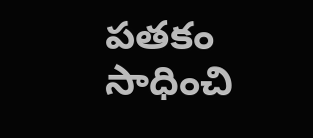పతకం సాధించి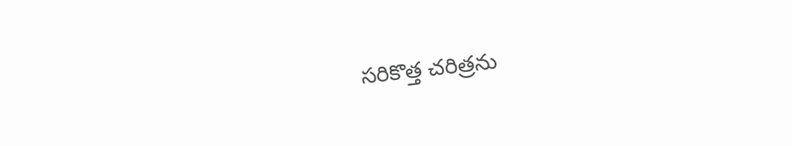సరికొత్త చరిత్రను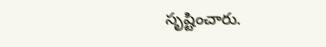సృష్టించారు.